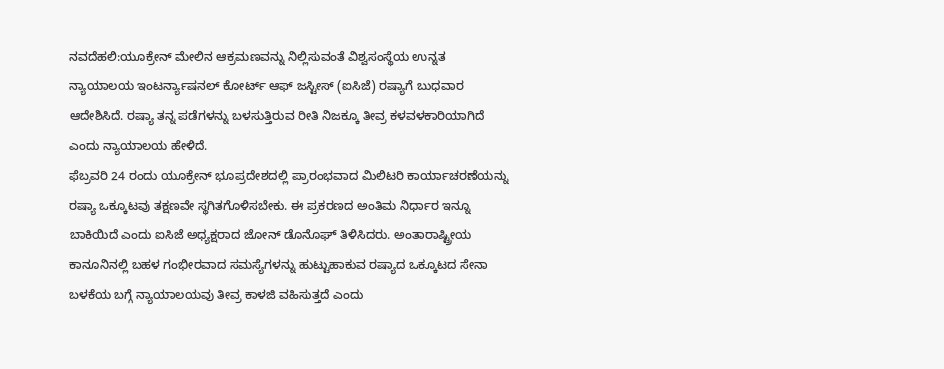ನವದೆಹಲಿ:ಯೂಕ್ರೇನ್ ಮೇಲಿನ ಆಕ್ರಮಣವನ್ನು ನಿಲ್ಲಿಸುವಂತೆ ವಿಶ್ವಸಂಸ್ಥೆಯ ಉನ್ನತ ನ್ಯಾಯಾಲಯ ಇಂಟರ್ನ್ಯಾಷನಲ್ ಕೋರ್ಟ್ ಆಫ್ ಜಸ್ಟೀಸ್ (ಐಸಿಜೆ) ರಷ್ಯಾಗೆ ಬುಧವಾರ ಆದೇಶಿಸಿದೆ. ರಷ್ಯಾ ತನ್ನ ಪಡೆಗಳನ್ನು ಬಳಸುತ್ತಿರುವ ರೀತಿ ನಿಜಕ್ಕೂ ತೀವ್ರ ಕಳವಳಕಾರಿಯಾಗಿದೆ ಎಂದು ನ್ಯಾಯಾಲಯ ಹೇಳಿದೆ.
ಫೆಬ್ರವರಿ 24 ರಂದು ಯೂಕ್ರೇನ್ ಭೂಪ್ರದೇಶದಲ್ಲಿ ಪ್ರಾರಂಭವಾದ ಮಿಲಿಟರಿ ಕಾರ್ಯಾಚರಣೆಯನ್ನು ರಷ್ಯಾ ಒಕ್ಕೂಟವು ತಕ್ಷಣವೇ ಸ್ಥಗಿತಗೊಳಿಸಬೇಕು. ಈ ಪ್ರಕರಣದ ಅಂತಿಮ ನಿರ್ಧಾರ ಇನ್ನೂ ಬಾಕಿಯಿದೆ ಎಂದು ಐಸಿಜೆ ಅಧ್ಯಕ್ಷರಾದ ಜೋನ್ ಡೊನೊಘ್ ತಿಳಿಸಿದರು. ಅಂತಾರಾಷ್ಟ್ರೀಯ ಕಾನೂನಿನಲ್ಲಿ ಬಹಳ ಗಂಭೀರವಾದ ಸಮಸ್ಯೆಗಳನ್ನು ಹುಟ್ಟುಹಾಕುವ ರಷ್ಯಾದ ಒಕ್ಕೂಟದ ಸೇನಾ ಬಳಕೆಯ ಬಗ್ಗೆ ನ್ಯಾಯಾಲಯವು ತೀವ್ರ ಕಾಳಜಿ ವಹಿಸುತ್ತದೆ ಎಂದು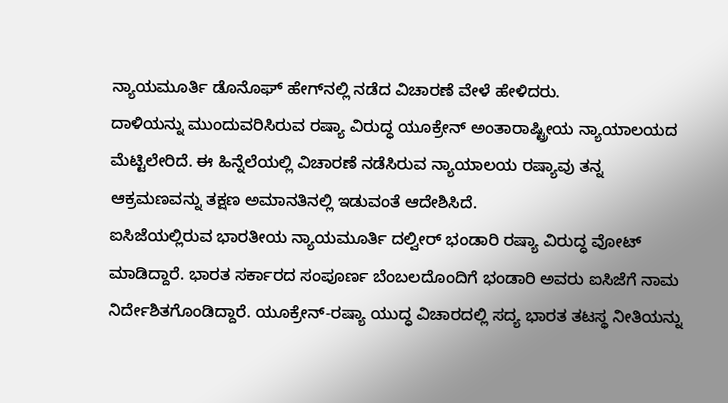ನ್ಯಾಯಮೂರ್ತಿ ಡೊನೊಘ್ ಹೇಗ್‌ನಲ್ಲಿ ನಡೆದ ವಿಚಾರಣೆ ವೇಳೆ ಹೇಳಿದರು.
ದಾಳಿಯನ್ನು ಮುಂದುವರಿಸಿರುವ ರಷ್ಯಾ ವಿರುದ್ಧ ಯೂಕ್ರೇನ್ ಅಂತಾರಾಷ್ಟ್ರೀಯ ನ್ಯಾಯಾಲಯದ ಮೆಟ್ಟಿಲೇರಿದೆ. ಈ ಹಿನ್ನೆಲೆಯಲ್ಲಿ ವಿಚಾರಣೆ ನಡೆಸಿರುವ ನ್ಯಾಯಾಲಯ ರಷ್ಯಾವು ತನ್ನ ಆಕ್ರಮಣವನ್ನು ತಕ್ಷಣ ಅಮಾನತಿನಲ್ಲಿ ಇಡುವಂತೆ ಆದೇಶಿಸಿದೆ.
ಐಸಿಜೆಯಲ್ಲಿರುವ ಭಾರತೀಯ ನ್ಯಾಯಮೂರ್ತಿ ದಲ್ವೀರ್ ಭಂಡಾರಿ ರಷ್ಯಾ ವಿರುದ್ಧ ವೋಟ್ ಮಾಡಿದ್ದಾರೆ. ಭಾರತ ಸರ್ಕಾರದ ಸಂಪೂರ್ಣ ಬೆಂಬಲದೊಂದಿಗೆ ಭಂಡಾರಿ ಅವರು ಐಸಿಜೆಗೆ ನಾಮ ನಿರ್ದೇಶಿತಗೊಂಡಿದ್ದಾರೆ. ಯೂಕ್ರೇನ್-ರಷ್ಯಾ ಯುದ್ಧ ವಿಚಾರದಲ್ಲಿ ಸದ್ಯ ಭಾರತ ತಟಸ್ಥ ನೀತಿಯನ್ನು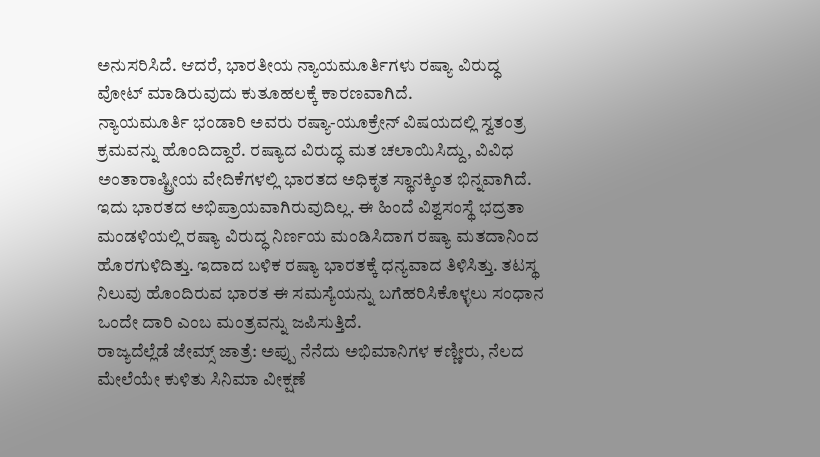ಅನುಸರಿಸಿದೆ. ಆದರೆ, ಭಾರತೀಯ ನ್ಯಾಯಮೂರ್ತಿಗಳು ರಷ್ಯಾ ವಿರುದ್ಧ ವೋಟ್ ಮಾಡಿರುವುದು ಕುತೂಹಲಕ್ಕೆ ಕಾರಣವಾಗಿದೆ.
ನ್ಯಾಯಮೂರ್ತಿ ಭಂಡಾರಿ ಅವರು ರಷ್ಯಾ-ಯೂಕ್ರೇನ್ ವಿಷಯದಲ್ಲಿ ಸ್ವತಂತ್ರ ಕ್ರಮವನ್ನು ಹೊಂದಿದ್ದಾರೆ. ರಷ್ಯಾದ ವಿರುದ್ಧ ಮತ ಚಲಾಯಿಸಿದ್ದು, ವಿವಿಧ ಅಂತಾರಾಷ್ಟ್ರೀಯ ವೇದಿಕೆಗಳಲ್ಲಿ ಭಾರತದ ಅಧಿಕೃತ ಸ್ಥಾನಕ್ಕಿಂತ ಭಿನ್ನವಾಗಿದೆ. ಇದು ಭಾರತದ ಅಭಿಪ್ರಾಯವಾಗಿರುವುದಿಲ್ಲ. ಈ ಹಿಂದೆ ವಿಶ್ವಸಂಸ್ಥೆ ಭದ್ರತಾ ಮಂಡಳಿಯಲ್ಲಿ ರಷ್ಯಾ ವಿರುದ್ಧ ನಿರ್ಣಯ ಮಂಡಿಸಿದಾಗ ರಷ್ಯಾ ಮತದಾನಿಂದ ಹೊರಗುಳಿದಿತ್ತು. ಇದಾದ ಬಳಿಕ ರಷ್ಯಾ ಭಾರತಕ್ಕೆ ಧನ್ಯವಾದ ತಿಳಿಸಿತ್ತು. ತಟಸ್ಥ ನಿಲುವು ಹೊಂದಿರುವ ಭಾರತ ಈ ಸಮಸ್ಯೆಯನ್ನು ಬಗೆಹರಿಸಿಕೊಳ್ಳಲು ಸಂಧಾನ ಒಂದೇ ದಾರಿ ಎಂಬ ಮಂತ್ರವನ್ನು ಜಪಿಸುತ್ತಿದೆ.
ರಾಜ್ಯದೆಲ್ಲೆಡೆ ಜೇಮ್ಸ್ ಜಾತ್ರೆ: ಅಪ್ಪು ನೆನೆದು ಅಭಿಮಾನಿಗಳ ಕಣ್ಣೀರು, ನೆಲದ ಮೇಲೆಯೇ ಕುಳಿತು ಸಿನಿಮಾ ವೀಕ್ಷಣೆ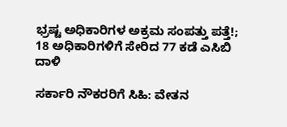ಭ್ರಷ್ಟ ಅಧಿಕಾರಿಗಳ ಅಕ್ರಮ ಸಂಪತ್ತು ಪತ್ತೆ!; 18 ಅಧಿಕಾರಿಗಳಿಗೆ ಸೇರಿದ 77 ಕಡೆ ಎಸಿಬಿ ದಾಳಿ

ಸರ್ಕಾರಿ ನೌಕರರಿಗೆ ಸಿಹಿ: ವೇತನ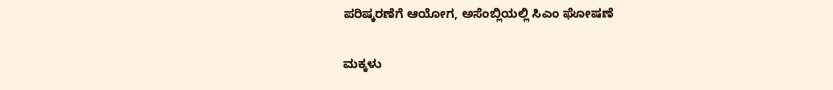ಪರಿಷ್ಕರಣೆಗೆ ಆಯೋಗ, ಅಸೆಂಬ್ಲಿಯಲ್ಲಿ ಸಿಎಂ ಘೋಷಣೆ

ಮಕ್ಕಳು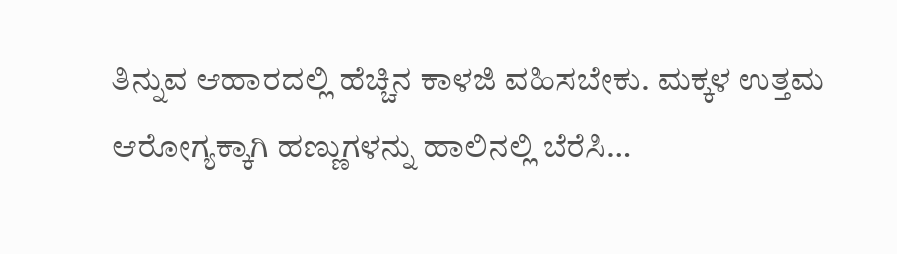ತಿನ್ನುವ ಆಹಾರದಲ್ಲಿ ಹೆಚ್ಚಿನ ಕಾಳಜಿ ವಹಿಸಬೇಕು. ಮಕ್ಕಳ ಉತ್ತಮ ಆರೋಗ್ಯಕ್ಕಾಗಿ ಹಣ್ಣುಗಳನ್ನು ಹಾಲಿನಲ್ಲಿ ಬೆರೆಸಿ…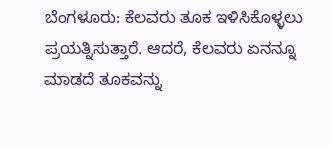ಬೆಂಗಳೂರು: ಕೆಲವರು ತೂಕ ಇಳಿಸಿಕೊಳ್ಳಲು ಪ್ರಯತ್ನಿಸುತ್ತಾರೆ. ಆದರೆ, ಕೆಲವರು ಏನನ್ನೂ ಮಾಡದೆ ತೂಕವನ್ನು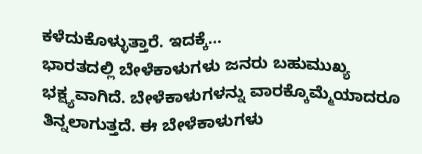ಕಳೆದುಕೊಳ್ಳುತ್ತಾರೆ. ಇದಕ್ಕೆ…
ಭಾರತದಲ್ಲಿ ಬೇಳೆಕಾಳುಗಳು ಜನರು ಬಹುಮುಖ್ಯ ಭಕ್ಷ್ಯವಾಗಿದೆ. ಬೇಳೆಕಾಳುಗಳನ್ನು ವಾರಕ್ಕೊಮ್ಮೆಯಾದರೂ ತಿನ್ನಲಾಗುತ್ತದೆ. ಈ ಬೇಳೆಕಾಳುಗಳು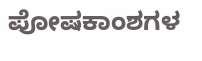ಪೋಷಕಾಂಶಗಳ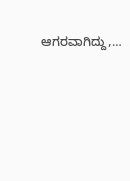ಆಗರವಾಗಿದ್ದು,…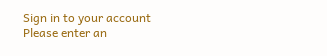Sign in to your account
Please enter an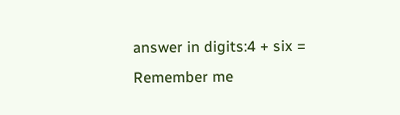answer in digits:4 + six =
Remember me